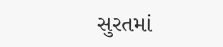સુરતમાં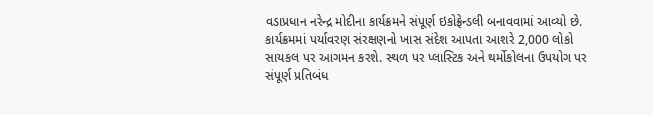વડાપ્રધાન નરેન્દ્ર મોદીના કાર્યક્રમને સંપૂર્ણ ઇકોફ્રેન્ડલી બનાવવામાં આવ્યો છે. કાર્યક્રમમાં પર્યાવરણ સંરક્ષણનો ખાસ સંદેશ આપતા આશરે 2,000 લોકો સાયકલ પર આગમન કરશે. સ્થળ પર પ્લાસ્ટિક અને થર્મોકોલના ઉપયોગ પર સંપૂર્ણ પ્રતિબંધ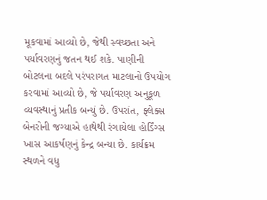મૂકવામાં આવ્યો છે, જેથી સ્વચ્છતા અને પર્યાવરણનું જતન થઈ શકે. પાણીની બોટલના બદલે પરંપરાગત માટલાનો ઉપયોગ કરવામાં આવ્યો છે, જે પર્યાવરણ અનુકૂળ વ્યવસ્થાનું પ્રતીક બન્યું છે. ઉપરાંત, ફ્લેક્સ બેનરોની જગ્યાએ હાથેથી રંગાયેલા હોર્ડિંગ્સ ખાસ આકર્ષણનું કેન્દ્ર બન્યા છે. કાર્યક્રમ સ્થળને વધુ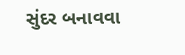સુંદર બનાવવા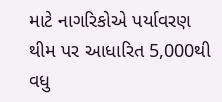માટે નાગરિકોએ પર્યાવરણ થીમ પર આધારિત 5,000થી વધુ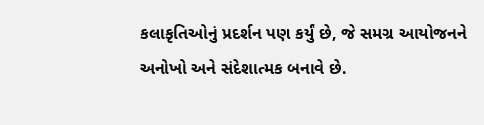કલાકૃતિઓનું પ્રદર્શન પણ કર્યું છે, જે સમગ્ર આયોજનને અનોખો અને સંદેશાત્મક બનાવે છે.